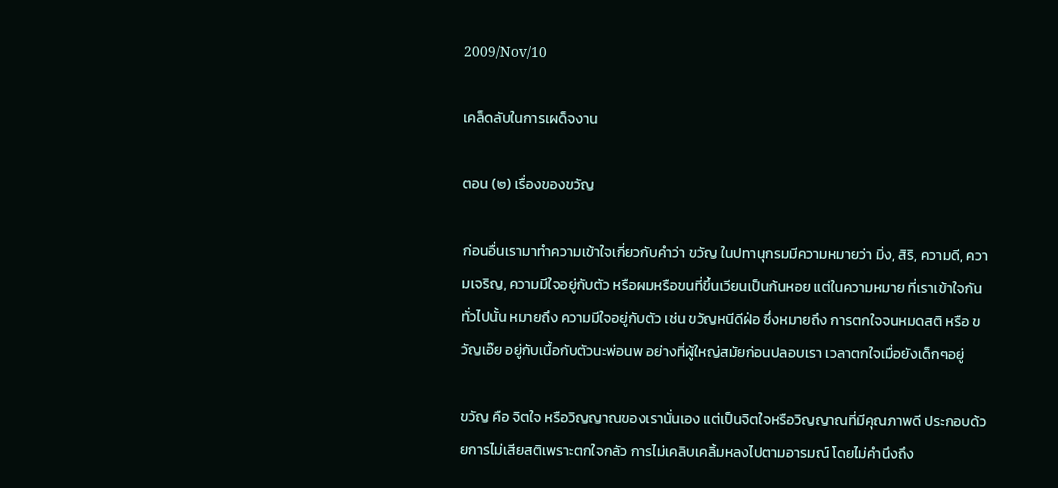2009/Nov/10

เคล็ดลับในการเผด็จงาน

ตอน (๒) เรื่องของขวัญ

ก่อนอื่นเรามาทำความเข้าใจเกี่ยวกับคำว่า ขวัญ ในปทานุกรมมีความหมายว่า มิ่ง, สิริ, ความดี, ความเจริญ, ความมีใจอยู่กับตัว หรือผมหรือขนที่ขึ้นเวียนเป็นก้นหอย แต่ในความหมาย ที่เราเข้าใจกันทั่วไปนั้น หมายถึง ความมีใจอยู่กับตัว เช่น ขวัญหนีดีฝ่อ ซึ่งหมายถึง การตกใจจนหมดสติ หรือ ขวัญเอ๊ย อยู่กับเนื้อกับตัวนะพ่อนพ อย่างที่ผู้ใหญ่สมัยก่อนปลอบเรา เวลาตกใจเมื่อยังเด็กๆอยู่

ขวัญ คือ จิตใจ หรือวิญญาณของเรานั่นเอง แต่เป็นจิตใจหรือวิญญาณที่มีคุณภาพดี ประกอบด้วยการไม่เสียสติเพราะตกใจกลัว การไม่เคลิบเคลิ้มหลงไปตามอารมณ์ โดยไม่คำนึงถึง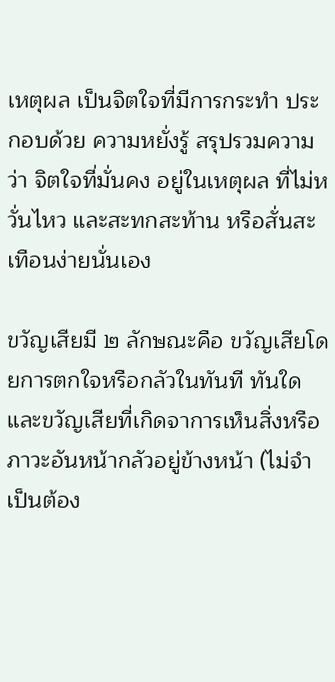เหตุผล เป็นจิตใจที่มีการกระทำ ประกอบด้วย ความหยั่งรู้ สรุปรวมความว่า จิตใจที่มั่นคง อยู่ในเหตุผล ที่ไม่หวั่นไหว และสะทกสะท้าน หรือสั่นสะเทือนง่ายนั่นเอง

ขวัญเสียมี ๒ ลักษณะคือ ขวัญเสียโดยการตกใจหรือกลัวในทันที ทันใด และขวัญเสียที่เกิดจาการเห็นสิ่งหรือภาวะอันหน้ากลัวอยู่ข้างหน้า (ไม่จำเป็นต้อง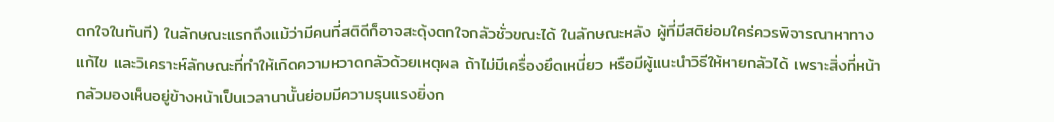ตกใจในทันที) ในลักษณะแรกถึงแม้ว่ามีคนที่สติดีก็อาจสะดุ้งตกใจกลัวชั่วขณะได้ ในลักษณะหลัง ผู้ที่มีสติย่อมใคร่ควรพิจารณาหาทางแก้ไข และวิเคราะห์ลักษณะที่ทำให้เกิดความหวาดกลัวด้วยเหตุผล ถ้าไม่มีเครื่องยึดเหนี่ยว หรือมีผู้แนะนำวิธีให้หายกลัวได้ เพราะสิ่งที่หน้ากลัวมองเห็นอยู่ข้างหน้าเป็นเวลานานั้นย่อมมีความรุนแรงยิ่งก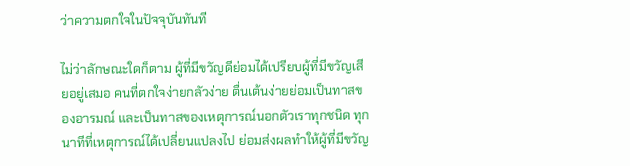ว่าความตกใจในปัจจุบันทันที

ไม่ว่าลักษณะใดก็ตาม ผู้ที่มีขวัญดีย่อมได้เปรียบผู้ที่มีขวัญเสียอยู่เสมอ คนที่ตกใจง่ายกลัวง่าย ตื่นเต้นง่ายย่อมเป็นทาสของอารมณ์ และเป็นทาสของเหตุการณ์นอกตัวเราทุกชนิด ทุกนาทีที่เหตุการณ์ได้เปลี่ยนแปลงไป ย่อมส่งผลทำให้ผู้ที่มีขวัญ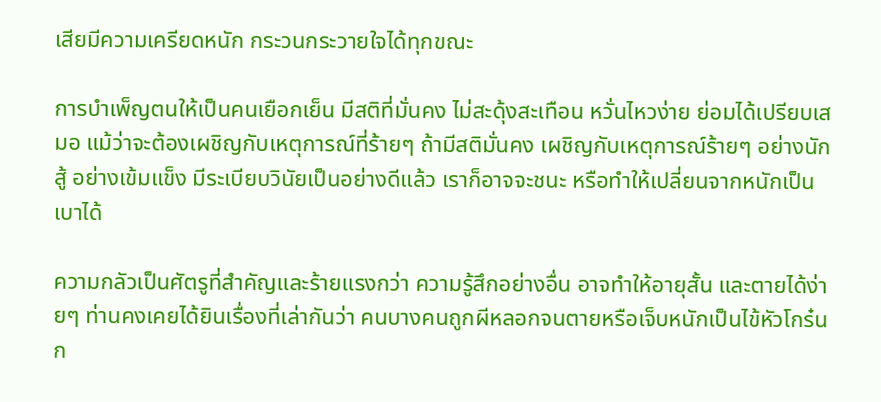เสียมีความเครียดหนัก กระวนกระวายใจได้ทุกขณะ

การบำเพ็ญตนให้เป็นคนเยือกเย็น มีสติที่มั่นคง ไม่สะดุ้งสะเทือน หวั่นไหวง่าย ย่อมได้เปรียบเสมอ แม้ว่าจะต้องเผชิญกับเหตุการณ์ที่ร้ายๆ ถ้ามีสติมั่นคง เผชิญกับเหตุการณ์ร้ายๆ อย่างนักสู้ อย่างเข้มแข็ง มีระเบียบวินัยเป็นอย่างดีแล้ว เราก็อาจจะชนะ หรือทำให้เปลี่ยนจากหนักเป็นเบาได้

ความกลัวเป็นศัตรูที่สำคัญและร้ายแรงกว่า ความรู้สึกอย่างอื่น อาจทำให้อายุสั้น และตายได้ง่ายๆ ท่านคงเคยได้ยินเรื่องที่เล่ากันว่า คนบางคนถูกผีหลอกจนตายหรือเจ็บหนักเป็นไข้หัวโกร๋น ก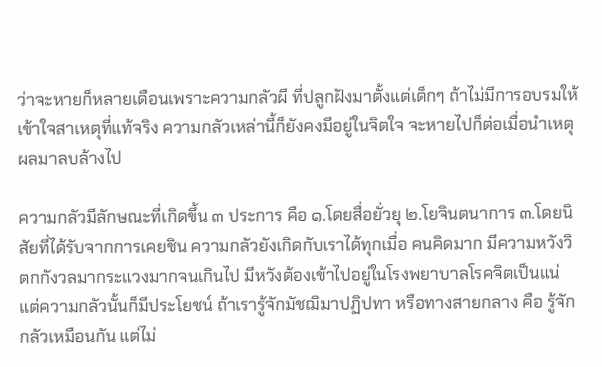ว่าจะหายก็หลายเดือนเพราะความกลัวผี ที่ปลูกฝังมาตั้งแต่เด็กๆ ถ้าไม่มีการอบรมให้เข้าใจสาเหตุที่แท้จริง ความกลัวเหล่านี้ก็ยังคงมีอยู่ในจิตใจ จะหายไปก็ต่อเมื่อนำเหตุผลมาลบล้างไป

ความกลัวมีลักษณะที่เกิดขึ้น ๓ ประการ คือ ๑.โดยสื่อยั่วยุ ๒.โยจินตนาการ ๓.โดยนิสัยที่ได้รับจากการเคยชิน ความกลัวยังเกิดกับเราได้ทุกเมื่อ คนคิดมาก มีความหวังวิตกกังวลมากระแวงมากจนเกินไป มีหวังต้องเข้าไปอยู่ในโรงพยาบาลโรคจิตเป็นแน่ แต่ความกลัวนั้นก็มีประโยชน์ ถ้าเรารู้จักมัชฌิมาปฏิปทา หรือทางสายกลาง คือ รู้จักกลัวเหมือนกัน แต่ไม่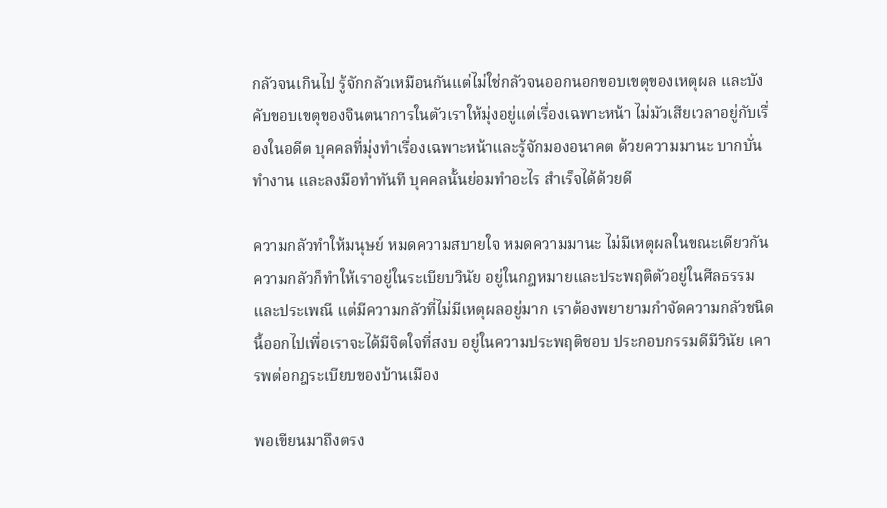กลัวจนเกินไป รู้จักกลัวเหมือนกันแต่ไม่ใช่กลัวจนออกนอกขอบเขตุของเหตุผล และบังคับขอบเขตุของจินตนาการในตัวเราให้มุ่งอยู่แต่เรื่องเฉพาะหน้า ไม่มัวเสียเวลาอยู่กับเรื่องในอดีต บุคคลที่มุ่งทำเรื่องเฉพาะหน้าและรู้จักมองอนาคต ด้วยความมานะ บากบั่นทำงาน และลงมือทำทันที บุคคลนั้นย่อมทำอะไร สำเร็จได้ด้วยดี

ความกลัวทำให้มนุษย์ หมดความสบายใจ หมดความมานะ ไม่มีเหตุผลในขณะเดียวกันความกลัวก็ทำให้เราอยู่ในระเบียบวินัย อยู่ในกฎหมายและประพฤติตัวอยู่ในศีลธรรมและประเพณี แต่มีความกลัวที่ไม่มีเหตุผลอยู่มาก เราต้องพยายามกำจัดความกลัวชนิดนี้ออกไปเพื่อเราจะได้มีจิตใจที่สงบ อยู่ในความประพฤติชอบ ประกอบกรรมดีมีวินัย เคารพต่อกฎระเบียบของบ้านเมือง

พอเขียนมาถึงตรง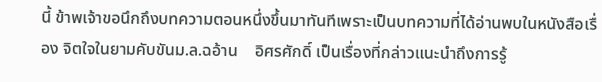นี้ ข้าพเจ้าขอนึกถึงบทความตอนหนึ่งขึ้นมาทันทีเพราะเป็นบทความที่ได้อ่านพบในหนังสือเรื่อง จิตใจในยามคับขันม.ล.ฉอ้าน    อิศรศักดิ์ เป็นเรื่องที่กล่าวแนะนำถึงการรู้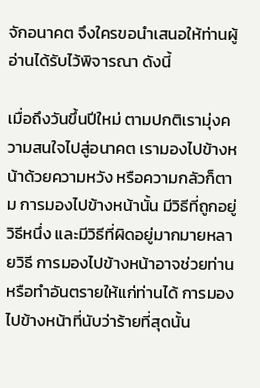จักอนาคต จึงใครขอนำเสนอให้ท่านผู้อ่านได้รับไว้พิจารณา ดังนี้

เมื่อถึงวันขึ้นปีใหม่ ตามปกติเรามุ่งความสนใจไปสู่อนาคต เรามองไปข้างหน้าด้วยความหวัง หรือความกลัวก็ตาม การมองไปข้างหน้านั้น มีวิธีที่ถูกอยู่วิธีหนึ่ง และมีวิธีที่ผิดอยู่มากมายหลายวิธี การมองไปข้างหน้าอาจช่วยท่าน หรือทำอันตรายให้แก่ท่านได้ การมองไปข้างหน้าที่นับว่าร้ายที่สุดนั้น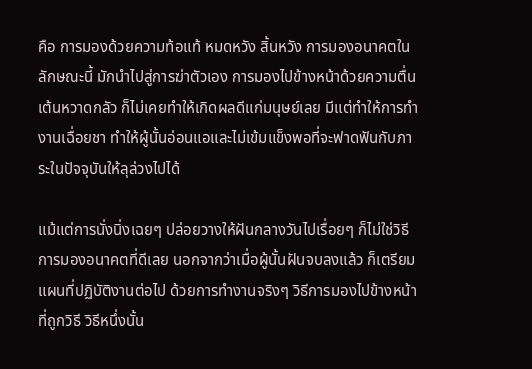คือ การมองด้วยความท้อแท้ หมดหวัง สิ้นหวัง การมองอนาคตในลักษณะนี้ มักนำไปสู่การฆ่าตัวเอง การมองไปข้างหน้าด้วยความตื่นเต้นหวาดกลัว ก็ไม่เคยทำให้เกิดผลดีแก่มนุษย์เลย มีแต่ทำให้การทำงานเฉื่อยชา ทำให้ผู้นั้นอ่อนแอและไม่เข้มแข็งพอที่จะฟาดฟันกับภาระในปัจจุบันให้ลุล่วงไปได้

แม้แต่การนั่งนิ่งเฉยๆ ปล่อยวางให้ฝันกลางวันไปเรื่อยๆ ก็ไม่ใช่วิธีการมองอนาคตที่ดีเลย นอกจากว่าเมื่อผู้นั้นฝันจบลงแล้ว ก็เตรียมแผนที่ปฏิบัติงานต่อไป ด้วยการทำงานจริงๆ วิธีการมองไปข้างหน้าที่ถูกวิธี วิธีหนึ่งนั้น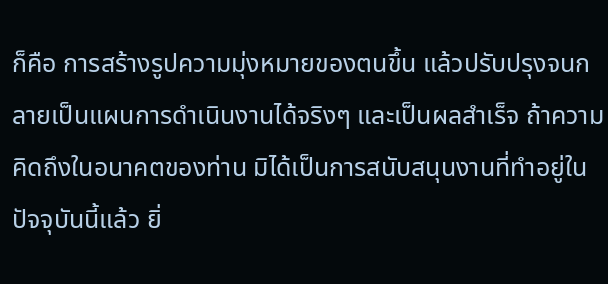ก็คือ การสร้างรูปความมุ่งหมายของตนขึ้น แล้วปรับปรุงจนกลายเป็นแผนการดำเนินงานได้จริงๆ และเป็นผลสำเร็จ ถ้าความคิดถึงในอนาคตของท่าน มิได้เป็นการสนับสนุนงานที่ทำอยู่ในปัจจุบันนี้แล้ว ยิ่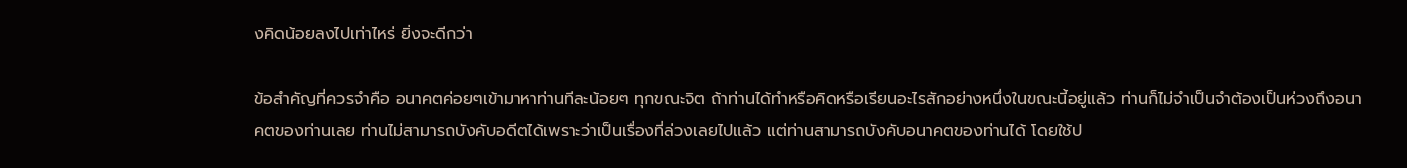งคิดน้อยลงไปเท่าไหร่ ยิ่งจะดีกว่า

ข้อสำคัญที่ควรจำคือ อนาคตค่อยๆเข้ามาหาท่านทีละน้อยๆ ทุกขณะจิต ถ้าท่านได้ทำหรือคิดหรือเรียนอะไรสักอย่างหนึ่งในขณะนี้อยู่แล้ว ท่านก็ไม่จำเป็นจำต้องเป็นห่วงถึงอนาคตของท่านเลย ท่านไม่สามารถบังคับอดีตได้เพราะว่าเป็นเรื่องที่ล่วงเลยไปแล้ว แต่ท่านสามารถบังคับอนาคตของท่านได้ โดยใช้ป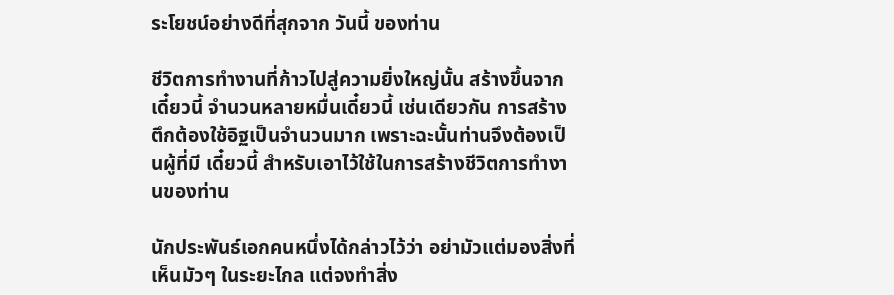ระโยชน์อย่างดีที่สุกจาก วันนี้ ของท่าน

ชีวิตการทำงานที่ก้าวไปสู่ความยิ่งใหญ่นั้น สร้างขึ้นจาก เดี๋ยวนี้ จำนวนหลายหมื่นเดี๋ยวนี้ เช่นเดียวกัน การสร้างตึกต้องใช้อิฐเป็นจำนวนมาก เพราะฉะนั้นท่านจึงต้องเป็นผู้ที่มี เดี๋ยวนี้ สำหรับเอาไว้ใช้ในการสร้างชีวิตการทำงานของท่าน

นักประพันธ์เอกคนหนึ่งได้กล่าวไว้ว่า อย่ามัวแต่มองสิ่งที่เห็นมัวๆ ในระยะไกล แต่จงทำสิ่ง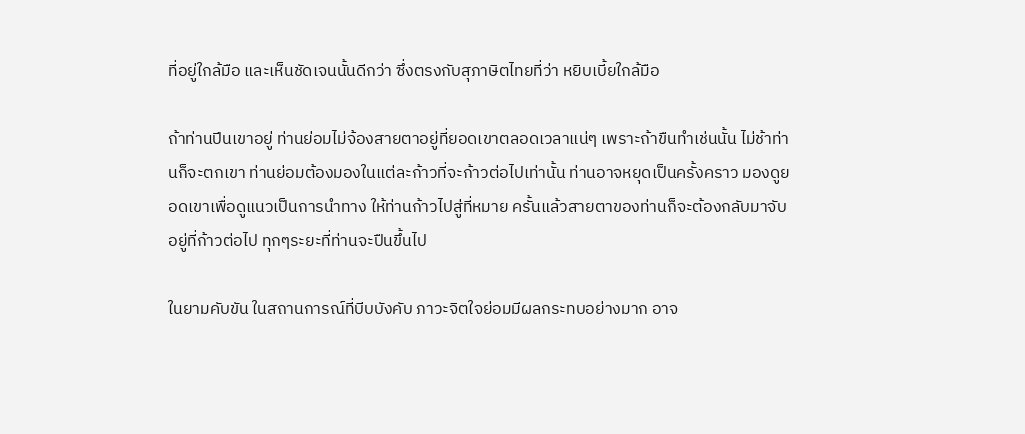ที่อยู่ใกล้มือ และเห็นชัดเจนนั้นดีกว่า ซึ่งตรงกับสุภาษิตไทยที่ว่า หยิบเบี้ยใกล้มือ

ถ้าท่านปีนเขาอยู่ ท่านย่อมไม่จ้องสายตาอยู่ที่ยอดเขาตลอดเวลาแน่ๆ เพราะถ้าขืนทำเช่นนั้น ไม่ช้าท่านก็จะตกเขา ท่านย่อมต้องมองในแต่ละก้าวที่จะก้าวต่อไปเท่านั้น ท่านอาจหยุดเป็นครั้งคราว มองดูยอดเขาเพื่อดูแนวเป็นการนำทาง ให้ท่านก้าวไปสู่ที่หมาย ครั้นแล้วสายตาของท่านก็จะต้องกลับมาจับอยู่ที่ก้าวต่อไป ทุกๆระยะที่ท่านจะปืนขึ้นไป

ในยามคับขัน ในสถานการณ์ที่บีบบังคับ ภาวะจิตใจย่อมมีผลกระทบอย่างมาก อาจ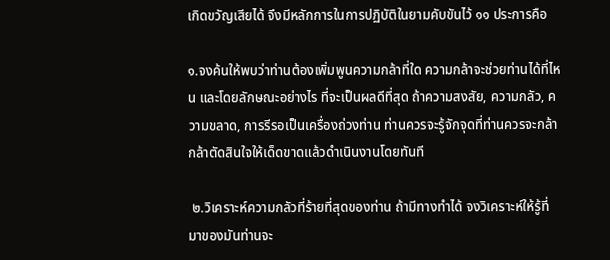เกิดขวัญเสียได้ จึงมีหลักการในการปฏิบัติในยามคับขันไว้ ๑๑ ประการคือ

๑.จงค้นให้พบว่าท่านต้องเพิ่มพูนความกล้าที่ใด ความกล้าจะช่วยท่านได้ที่ไหน และโดยลักษณะอย่างไร ที่จะเป็นผลดีที่สุด ถ้าความสงสัย, ความกลัว, ความขลาด, การรีรอเป็นเครื่องถ่วงท่าน ท่านควรจะรู้จักจุดที่ท่านควรจะกล้า กล้าตัดสินใจให้เด็ดขาดแล้วดำเนินงานโดยทันที

 ๒.วิเคราะห์ความกลัวที่ร้ายที่สุดของท่าน ถ้ามีทางทำได้ จงวิเคราะห์ให้รู้ที่มาของมันท่านจะ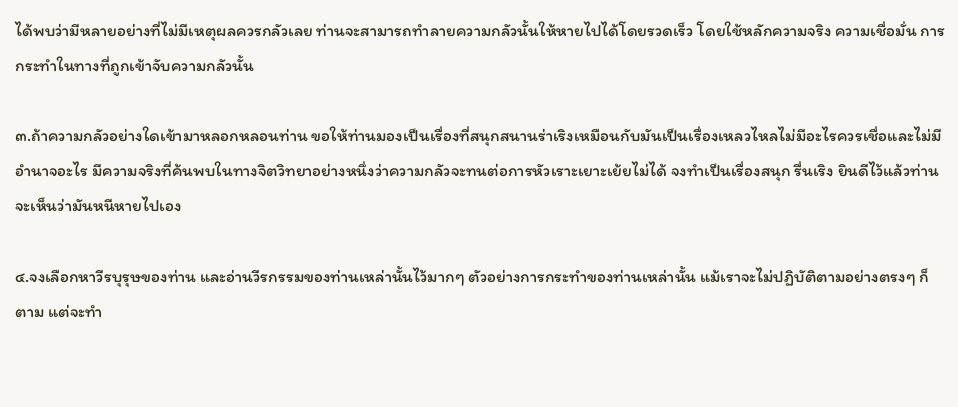ได้พบว่ามีหลายอย่างที่ไม่มีเหตุผลควรกลัวเลย ท่านจะสามารถทำลายความกลัวนั้นให้หายไปได้โดยรวดเร็ว โดยใช้หลักความจริง ความเชื่อมั่น การกระทำในทางที่ถูกเข้าจับความกลัวนั้น

๓.ถ้าความกลัวอย่างใดเข้ามาหลอกหลอนท่าน ขอให้ท่านมองเป็นเรื่องที่สนุกสนานร่าเริงเหมือนกับมันเป็นเรื่องเหลวไหลไม่มีอะไรควรเชื่อและไม่มีอำนาจอะไร มีความจริงที่ค้นพบในทางจิตวิทยาอย่างหนึ่งว่าความกลัวจะทนต่อการหัวเราะเยาะเย้ยไม่ได้ จงทำเป็นเรื่องสนุก รื่นเริง ยินดีไว้แล้วท่านจะเห็นว่ามันหนีหายไปเอง

๔.จงเลือกหาวีรบุรุษของท่าน และอ่านวีรกรรมของท่านเหล่านั้นไว้มากๆ ตัวอย่างการกระทำของท่านเหล่านั้น แม้เราจะไม่ปฏิบัติตามอย่างตรงๆ ก็ตาม แต่จะทำ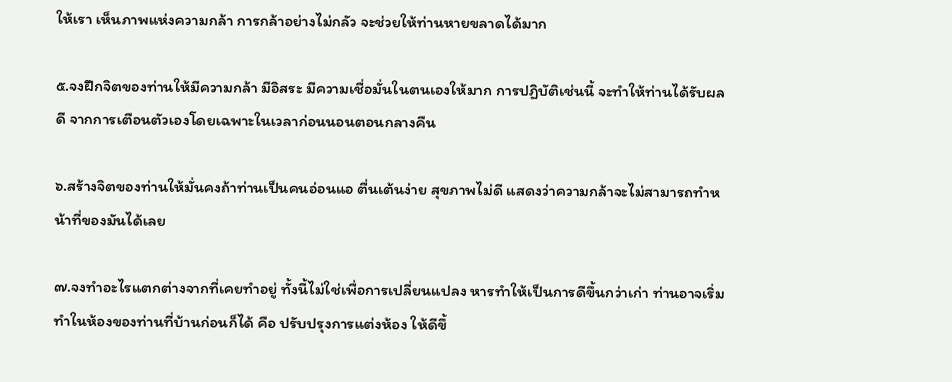ให้เรา เห็นภาพแห่งความกล้า การกล้าอย่างไม่กลัว จะช่วยให้ท่านหายขลาดได้มาก

๕.จงฝึกจิตของท่านให้มีความกล้า มีอิสระ มีความเชื่อมั่นในตนเองให้มาก การปฏิบัติเช่นนี้ จะทำให้ท่านได้รับผลดี จากการเตือนตัวเองโดยเฉพาะในเวลาก่อนนอนตอนกลางคืน

๖.สร้างจิตของท่านให้มั่นคงถ้าท่านเป็นคนอ่อนแอ ตื่นเต้นง่าย สุขภาพไม่ดี แสดงว่าความกล้าจะไม่สามารถทำหน้าที่ของมันได้เลย

๗.จงทำอะไรแตกต่างจากที่เคยทำอยู่ ทั้งนี้ไม่ใช่เพื่อการเปลี่ยนแปลง หารทำให้เป็นการดีขึ้นกว่าเก่า ท่านอาจเริ่มทำในห้องของท่านที่บ้านก่อนก็ได้ คือ ปรับปรุงการแต่งห้อง ให้ดีขึ้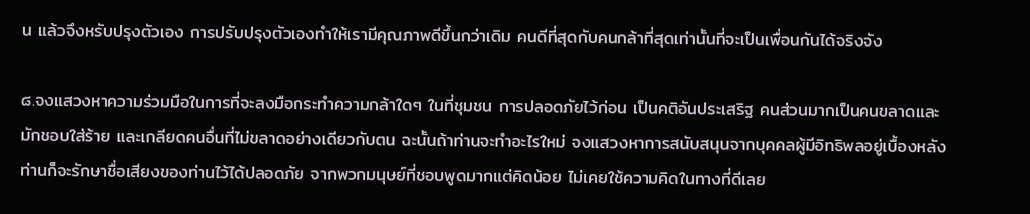น แล้วจึงหรับปรุงตัวเอง การปรับปรุงตัวเองทำให้เรามีคุณภาพดีขึ้นกว่าเดิม คนดีที่สุดกับคนกล้าที่สุดเท่านั้นที่จะเป็นเพื่อนกันได้จริงจัง

๘.จงแสวงหาความร่วมมือในการที่จะลงมือกระทำความกล้าใดๆ ในที่ชุมชน การปลอดภัยไว้ก่อน เป็นคติอันประเสริฐ คนส่วนมากเป็นคนขลาดและมักชอบใส่ร้าย และเกลียดคนอื่นที่ไม่ขลาดอย่างเดียวกับตน ฉะนั้นถ้าท่านจะทำอะไรใหม่ จงแสวงหาการสนับสนุนจากบุคคลผู้มีอิทธิพลอยู่เบื้องหลัง ท่านก็จะรักษาชื่อเสียงของท่านไว้ได้ปลอดภัย จากพวกมนุษย์ที่ชอบพูดมากแต่คิดน้อย ไม่เคยใช้ความคิดในทางที่ดีเลย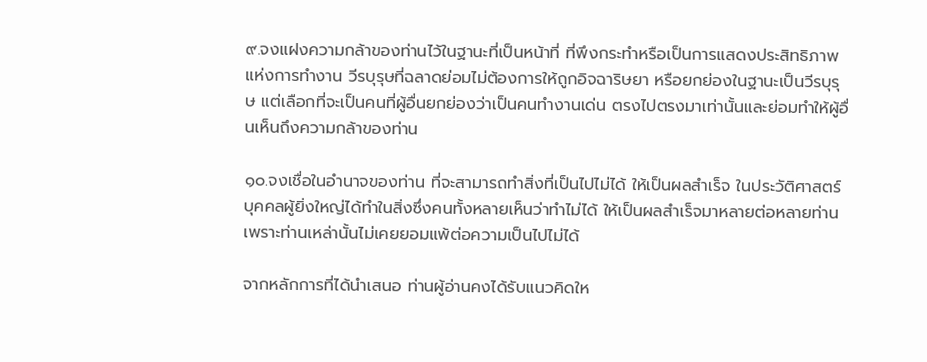๙.จงแฝงความกล้าของท่านไว้ในฐานะที่เป็นหน้าที่ ที่พึงกระทำหรือเป็นการแสดงประสิทธิภาพแห่งการทำงาน วีรบุรุษที่ฉลาดย่อมไม่ต้องการให้ถูกอิจฉาริษยา หรือยกย่องในฐานะเป็นวีรบุรุษ แต่เลือกที่จะเป็นคนที่ผู้อื่นยกย่องว่าเป็นคนทำงานเด่น ตรงไปตรงมาเท่านั้นและย่อมทำให้ผู้อื่นเห็นถึงความกล้าของท่าน

๑๐.จงเชื่อในอำนาจของท่าน ที่จะสามารถทำสิ่งที่เป็นไปไม่ได้ ให้เป็นผลสำเร็จ ในประวัติศาสตร์บุคคลผู้ยิ่งใหญ่ได้ทำในสิ่งซึ่งคนทั้งหลายเห็นว่าทำไม่ได้ ให้เป็นผลสำเร็จมาหลายต่อหลายท่าน เพราะท่านเหล่านั้นไม่เคยยอมแพ้ต่อความเป็นไปไม่ได้

จากหลักการที่ได้นำเสนอ ท่านผู้อ่านคงได้รับแนวคิดให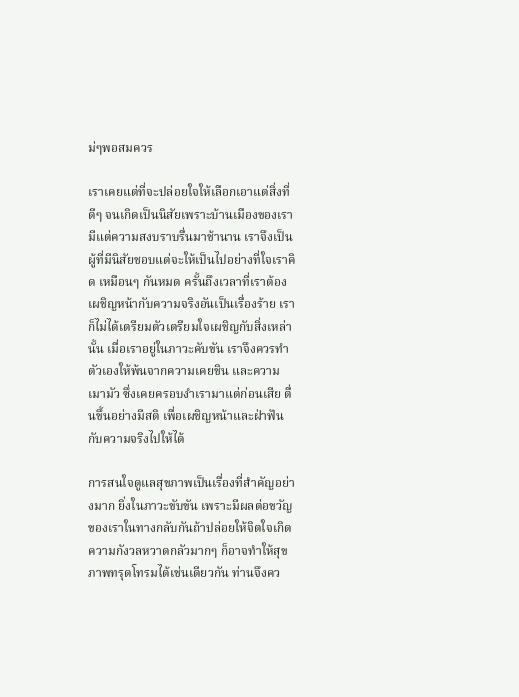ม่ๆพอสมควร

เราเคยแต่ที่จะปล่อยใจให้เลือกเอาแต่สิ่งที่ดีๆ จนเกิดเป็นนิสัยเพราะบ้านเมืองของเรามีแต่ความสงบราบรื่นมาช้านาน เราจึงเป็นผู้ที่มีนิสัยชอบแต่จะให้เป็นไปอย่างที่ใจเราคิด เหมือนๆ กันหมด ครั้นถึงเวลาที่เราต้องเผชิญหน้ากับความจริงอันเป็นเรื่องร้าย เราก็ไม่ได้เตรียมตัวเตรียมใจเผชิญกับสิ่งเหล่านั้น เมื่อเราอยู่ในภาวะคับขัน เราจึงควรทำตัวเองให้พ้นจากความเคยชิน และความเมามัว ซึ่งเคยครอบงำเรามาแต่ก่อนเสีย ตื่นขึ้นอย่างมีสติ เพื่อเผชิญหน้าและฝ่าฟันกับความจริงไปให้ได้

การสนใจดูแลสุขภาพเป็นเรื่องที่สำคัญอย่างมาก ยิ่งในภาวะขับขัน เพราะมีผลต่อขวัญของเราในทางกลับกันถ้าปล่อยให้จิตใจเกิดความกังวลหวาดกลัวมากๆ ก็อาจทำให้สุขภาพทรุดโทรมได้เช่นเดียวกัน ท่านจึงคว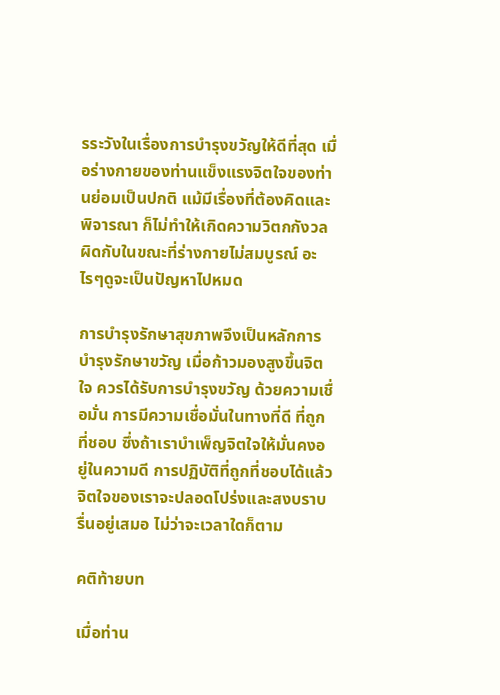รระวังในเรื่องการบำรุงขวัญให้ดีที่สุด เมื่อร่างกายของท่านแข็งแรงจิตใจของท่านย่อมเป็นปกติ แม้มีเรื่องที่ต้องคิดและพิจารณา ก็ไม่ทำให้เกิดความวิตกกังวล ผิดกับในขณะที่ร่างกายไม่สมบูรณ์ อะไรๆดูจะเป็นปัญหาไปหมด

การบำรุงรักษาสุขภาพจึงเป็นหลักการบำรุงรักษาขวัญ เมื่อก้าวมองสูงขึ้นจิตใจ ควรได้รับการบำรุงขวัญ ด้วยความเชื่อมั่น การมีความเชื่อมั่นในทางที่ดี ที่ถูกที่ชอบ ซึ่งถ้าเราบำเพ็ญจิตใจให้มั่นคงอยู่ในความดี การปฏิบัติที่ถูกที่ชอบได้แล้ว จิตใจของเราจะปลอดโปร่งและสงบราบรื่นอยู่เสมอ ไม่ว่าจะเวลาใดก็ตาม

คติท้ายบท

เมื่อท่าน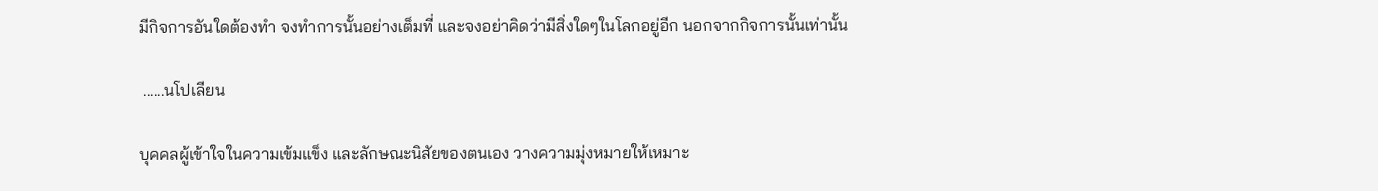มีกิจการอันใดต้องทำ จงทำการนั้นอย่างเต็มที่ และจงอย่าคิดว่ามีสิ่งใดๆในโลกอยู่อีก นอกจากกิจการนั้นเท่านั้น

 ......นโปเลียน

บุคคลผู้เข้าใจในความเข้มแข็ง และลักษณะนิสัยของตนเอง วางความมุ่งหมายให้เหมาะ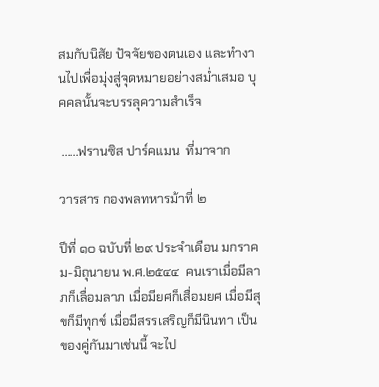สมกับนิสัย ปัจจัยของตนเอง และทำงานไปเพื่อมุ่งสู่จุดหมายอย่างสม่ำเสมอ บุคคลนั้นจะบรรลุความสำเร็จ

 ......ฟรานซิส ปาร์คแมน  ที่มาจาก

วารสาร กองพลทหารม้าที่ ๒

ปีที่ ๑๐ ฉบับที่ ๒๙ ประจำเดือน มกราคม-มิถุนายน พ.ศ.๒๕๔๔  คนเราเมื่อมีลาภก็เลื่อมลาภ เมื่อมียศก็เสื่อมยศ เมื่อมีสุขก็มีทุกข์ เมื่อมีสรรเสริญก็มีนินทา เป็นของคู่กันมาเช่นนี้ จะไป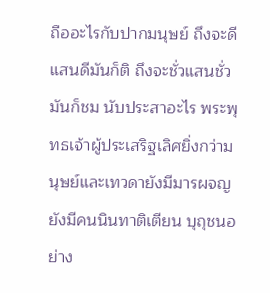ถืออะไรกับปากมนุษย์ ถึงจะดีแสนดีมันก็ติ ถึงจะชั่วแสนชั่วมันก็ชม นับประสาอะไร พระพุทธเจ้าผู้ประเสริฐเลิศยิ่งกว่ามนุษย์และเทวดายังมีมารผจญ ยังมีคนนินทาติเตียน บุถุชนอย่าง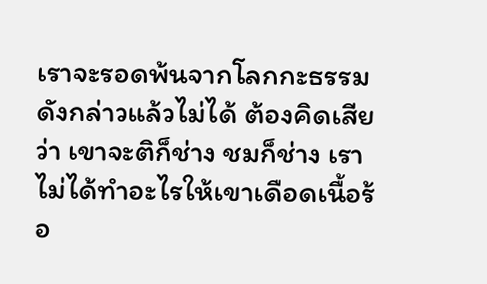เราจะรอดพ้นจากโลกกะธรรมดังกล่าวแล้วไม่ได้ ต้องคิดเสียว่า เขาจะติก็ช่าง ชมก็ช่าง เราไม่ได้ทำอะไรให้เขาเดือดเนื้อร้อ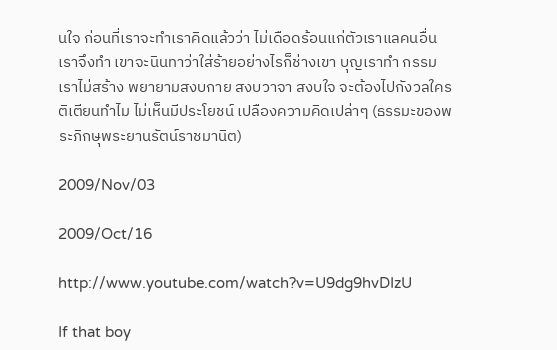นใจ ก่อนที่เราจะทำเราคิดแล้วว่า ไม่เดือดร้อนแก่ตัวเราแลคนอื่น เราจึงทำ เขาจะนินทาว่าใส่ร้ายอย่างไรก็ช่างเขา บุญเราทำ กรรมเราไม่สร้าง พยายามสงบกาย สงบวาจา สงบใจ จะต้องไปกังวลใครติเตียนทำไม ไม่เห็นมีประโยชน์ เปลืองความคิดเปล่าๆ (ธรรมะของพระภิกษุพระยานรัตน์ราชมานิต)

2009/Nov/03

2009/Oct/16

http://www.youtube.com/watch?v=U9dg9hvDIzU

If that boy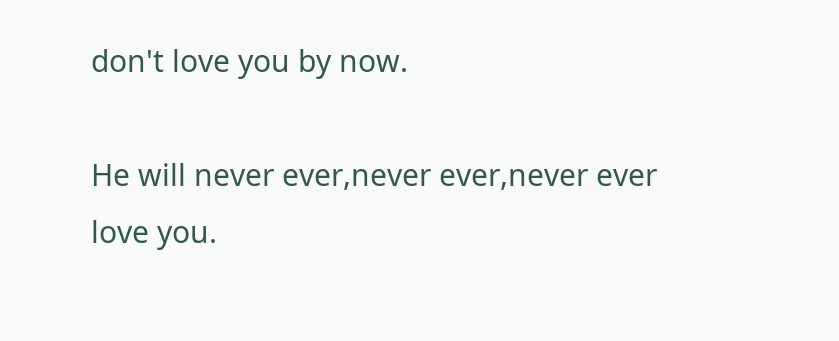don't love you by now.

He will never ever,never ever,never ever love you.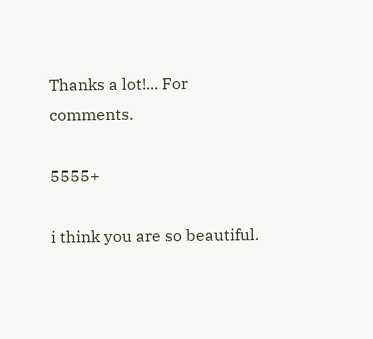Thanks a lot!... For comments.

5555+

i think you are so beautiful.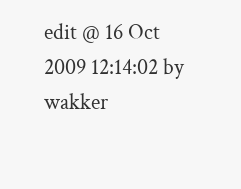edit @ 16 Oct 2009 12:14:02 by wakker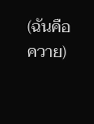(ฉันคือควาย)